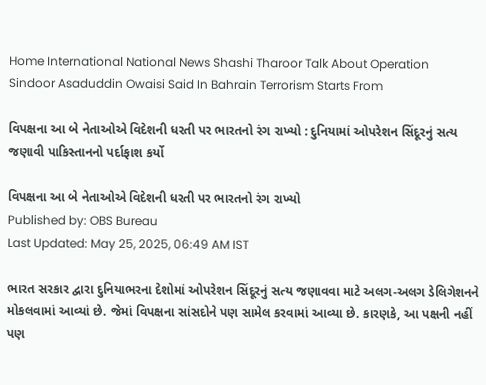Home International National News Shashi Tharoor Talk About Operation Sindoor Asaduddin Owaisi Said In Bahrain Terrorism Starts From

વિપક્ષના આ બે નેતાઓએ વિદેશની ધરતી પર ભારતનો રંગ રાખ્યો : દુનિયામાં ઓપરેશન સિંદૂરનું સત્ય જણાવી પાકિસ્તાનનો પર્દાફાશ કર્યો

વિપક્ષના આ બે નેતાઓએ વિદેશની ધરતી પર ભારતનો રંગ રાખ્યો
Published by: OBS Bureau
Last Updated: May 25, 2025, 06:49 AM IST

ભારત સરકાર દ્વારા દુનિયાભરના દેશોમાં ઓપરેશન સિંદૂરનું સત્ય જણાવવા માટે અલગ-અલગ ડેલિગેશનને મોકલવામાં આવ્યાં છે. જેમાં વિપક્ષના સાંસદોને પણ સામેલ કરવામાં આવ્યા છે. કારણકે, આ પક્ષની નહીં પણ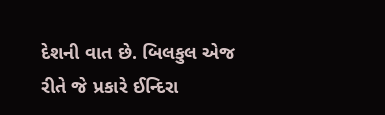દેશની વાત છે. બિલકુલ એજ રીતે જે પ્રકારે ઈન્દિરા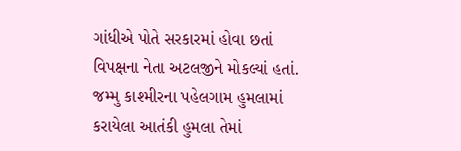ગાંધીએ પોતે સરકારમાં હોવા છતાં વિપક્ષના નેતા અટલજીને મોકલ્યાં હતાં. જમ્મુ કાશ્મીરના પહેલગામ હુમલામાં કરાયેલા આતંકી હુમલા તેમાં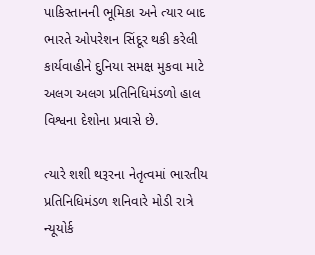પાકિસ્તાનની ભૂમિકા અને ત્યાર બાદ ભારતે ઓપરેશન સિંદૂર થકી કરેલી કાર્યવાહીને દુનિયા સમક્ષ મુકવા માટે અલગ અલગ પ્રતિનિધિમંડળો હાલ વિશ્વના દેશોના પ્રવાસે છે.

ત્યારે શશી થરૂરના નેતૃત્વમાં ભારતીય પ્રતિનિધિમંડળ શનિવારે મોડી રાત્રે ન્યૂયોર્ક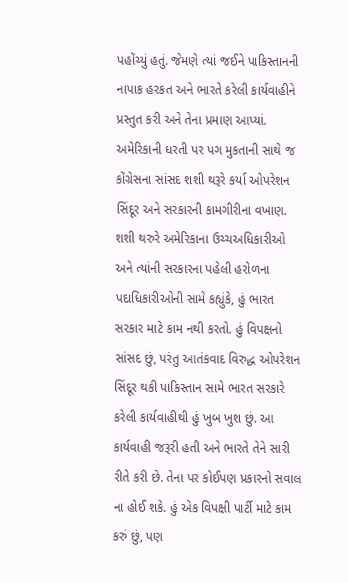પહોંચ્યું હતું. જેમણે ત્યાં જઈને પાકિસ્તાનની નાપાક હરકત અને ભારતે કરેલી કાર્યવાહીને પ્રસ્તુત કરી અને તેના પ્રમાણ આપ્યાં.
અમેરિકાની ધરતી પર પગ મુકતાની સાથે જ કોંગ્રેસના સાંસદ શશી થરૂરે કર્યા ઓપરેશન સિંદૂર અને સરકારની કામગીરીના વખાણ. શશી થરુરે અમેરિકાના ઉચ્ચઅધિકારીઓ અને ત્યાંની સરકારના પહેલી હરોળના પદાધિકારીઓની સામે કહ્યુંકે, હું ભારત સરકાર માટે કામ નથી કરતો. હું વિપક્ષનો સાંસદ છું, પરંતુ આતંકવાદ વિરુદ્ધ ઓપરેશન સિંદૂર થકી પાકિસ્તાન સામે ભારત સરકારે કરેલી કાર્યવાહીથી હું ખુબ ખુશ છું. આ કાર્યવાહી જરૂરી હતી અને ભારતે તેને સારી રીતે કરી છે. તેના પર કોઈપણ પ્રકારનો સવાલ ના હોઈ શકે. હું એક વિપક્ષી પાર્ટી માટે કામ કરું છું, પણ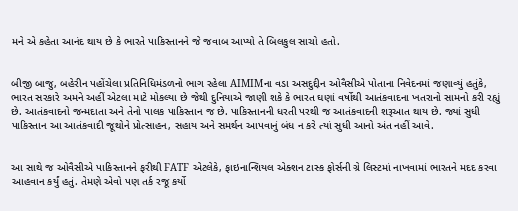મને એ કહેતા આનંદ થાય છે કે ભારતે પાકિસ્તાનને જે જવાબ આપ્યો તે બિલકુલ સાચો હતો.


બીજી બાજુ, બહેરીન પહોંચેલા પ્રતિનિધિમંડળનો ભાગ રહેલા AIMIMના વડા અસદુદ્દીન ઓવૈસીએ પોતાના નિવેદનમાં જણાવ્યું હતુંકે, ભારત સરકારે અમને અહીં એટલા માટે મોકલ્યા છે જેથી દુનિયાએ જાણી શકે કે ભારત ઘણાં વર્ષોથી આતંકવાદના ખતરાનો સામનો કરી રહ્યું છે. આતંકવાદનો જન્મદાતા અને તેનો પાલક પાકિસ્તાન જ છે. પાકિસ્તાનની ધરતી પરથી જ આતંકવાદની શરૂઆત થાય છે. જ્યાં સુધી પાકિસ્તાન આ આતંકવાદી જૂથોને પ્રોત્સાહન, સહાય અને સમર્થન આપવાનું બંધ ન કરે ત્યાં સુધી આનો અંત નહીં આવે.


આ સાથે જ ઓવૈસીએ પાકિસ્તાનને ફરીથી FATF એટલેકે, ફાઇનાન્શિયલ એક્શન ટાસ્ક ફોર્સની ગ્રે લિસ્ટમાં નાખવામાં ભારતને મદદ કરવા આહવાન કર્યું હતું. તેમણે એવો પણ તર્ક રજૂ કર્યો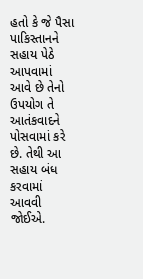હતો કે જે પૈસા પાકિસ્તાનને સહાય પેઠે આપવામાં આવે છે તેનો ઉપયોગ તે આતંકવાદને પોસવામાં કરે છે. તેથી આ સહાય બંધ કરવામાં આવવી જોઈએ.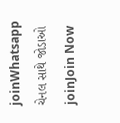joinWhatsapp ચેનલ સાથે જોડાઓ
joinJoin Now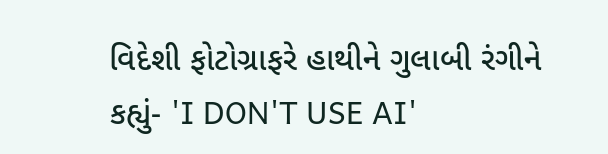વિદેશી ફોટોગ્રાફરે હાથીને ગુલાબી રંગીને કહ્યું- 'I DON'T USE AI'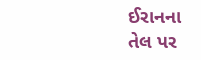ઈરાનના તેલ પર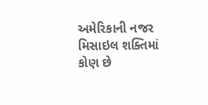અમેરિકાની નજર
મિસાઇલ શક્તિમાં કોણ છે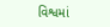વિશ્વમાં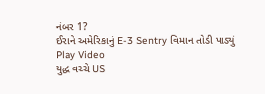નંબર 1?
ઈરાને અમેરિકાનું E-3 Sentry વિમાન તોડી પાડ્યું
Play Video
યુદ્ધ વચ્ચે US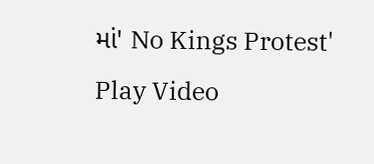માં' No Kings Protest'
Play Video